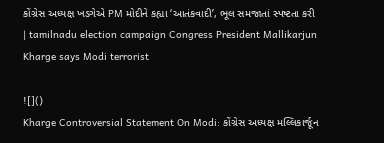કોંગ્રેસ અધ્યક્ષ ખડગેએ PM મોદીને કહ્યા ‘આતંકવાદી’, ભૂલ સમજાતાં સ્પષ્ટતા કરી | tamilnadu election campaign Congress President Mallikarjun Kharge says Modi terrorist

![]()
Kharge Controversial Statement On Modi: કોંગ્રેસ અધ્યક્ષ મલ્લિકાર્જૂન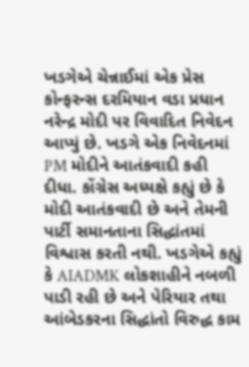ખડગેએ ચેન્નાઈમાં એક પ્રેસ કોન્ફરન્સ દરમિયાન વડા પ્રધાન નરેન્દ્ર મોદી પર વિવાદિત નિવેદન આપ્યું છે. ખડગે એક નિવેદનમાં PM મોદીને આતંકવાદી કહી દીધા. કોંગ્રેસ અધ્યક્ષે કહ્યું છે કે મોદી આતંકવાદી છે અને તેમની પાર્ટી સમાનતાના સિદ્ધાંતમાં વિશ્વાસ કરતી નથી. ખડગેએ કહ્યું કે AIADMK લોકશાહીને નબળી પાડી રહી છે અને પેરિયાર તથા આંબેડકરના સિદ્ધાંતો વિરુદ્ધ કામ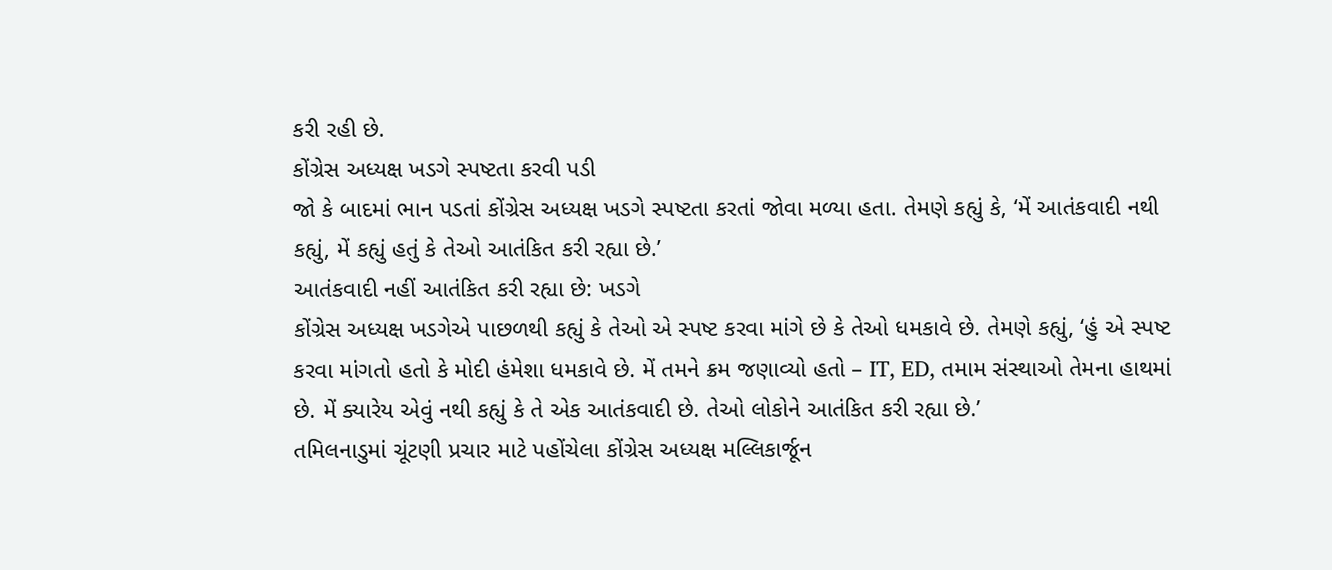કરી રહી છે.
કોંગ્રેસ અધ્યક્ષ ખડગે સ્પષ્ટતા કરવી પડી
જો કે બાદમાં ભાન પડતાં કોંગ્રેસ અધ્યક્ષ ખડગે સ્પષ્ટતા કરતાં જોવા મળ્યા હતા. તેમણે કહ્યું કે, ‘મેં આતંકવાદી નથી કહ્યું, મેં કહ્યું હતું કે તેઓ આતંકિત કરી રહ્યા છે.’
આતંકવાદી નહીં આતંકિત કરી રહ્યા છે: ખડગે
કોંગ્રેસ અધ્યક્ષ ખડગેએ પાછળથી કહ્યું કે તેઓ એ સ્પષ્ટ કરવા માંગે છે કે તેઓ ધમકાવે છે. તેમણે કહ્યું, ‘હું એ સ્પષ્ટ કરવા માંગતો હતો કે મોદી હંમેશા ધમકાવે છે. મેં તમને ક્રમ જણાવ્યો હતો – IT, ED, તમામ સંસ્થાઓ તેમના હાથમાં છે. મેં ક્યારેય એવું નથી કહ્યું કે તે એક આતંકવાદી છે. તેઓ લોકોને આતંકિત કરી રહ્યા છે.’
તમિલનાડુમાં ચૂંટણી પ્રચાર માટે પહોંચેલા કોંગ્રેસ અધ્યક્ષ મલ્લિકાર્જૂન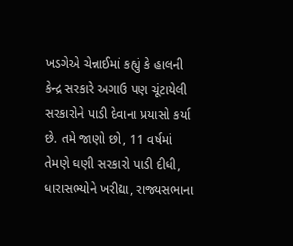ખડગેએ ચેન્નાઈમાં કહ્યું કે હાલની કેન્દ્ર સરકારે અગાઉ પણ ચૂંટાયેલી સરકારોને પાડી દેવાના પ્રયાસો કર્યા છે. તમે જાણો છો, 11 વર્ષમાં તેમણે ઘણી સરકારો પાડી દીધી, ધારાસભ્યોને ખરીદ્યા, રાજ્યસભાના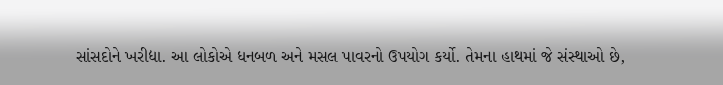સાંસદોને ખરીદ્યા. આ લોકોએ ધનબળ અને મસલ પાવરનો ઉપયોગ કર્યો. તેમના હાથમાં જે સંસ્થાઓ છે,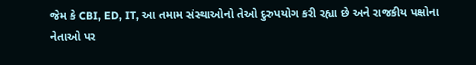જેમ કે CBI, ED, IT, આ તમામ સંસ્થાઓનો તેઓ દુરુપયોગ કરી રહ્યા છે અને રાજકીય પક્ષોના નેતાઓ પર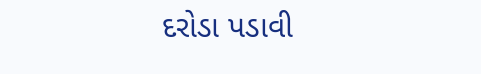દરોડા પડાવી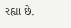રહ્યા છે.